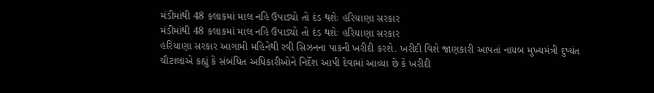મંડીમાંથી 48 કલાકમાં માલ નહિ ઉપાડ્યો તો દંડ થશેઃ હરિયાણા સરકાર
મંડીમાંથી 48 કલાકમાં માલ નહિ ઉપાડ્યો તો દંડ થશેઃ હરિયાણા સરકાર
હરિયાણા સરકાર આગામી મહિનેથી રવી સિઝનના પાકની ખરીદી કરશે. ખરીદી વિશે જાણકારી આપતાં નાયબ મુખ્યમંત્રી દુષ્યંત ચૌટાલાએ કહ્યું કે સંબંધિત અધિકારીઓને નિર્દેશ આપી દેવામાં આવ્યા છે કે ખરીદી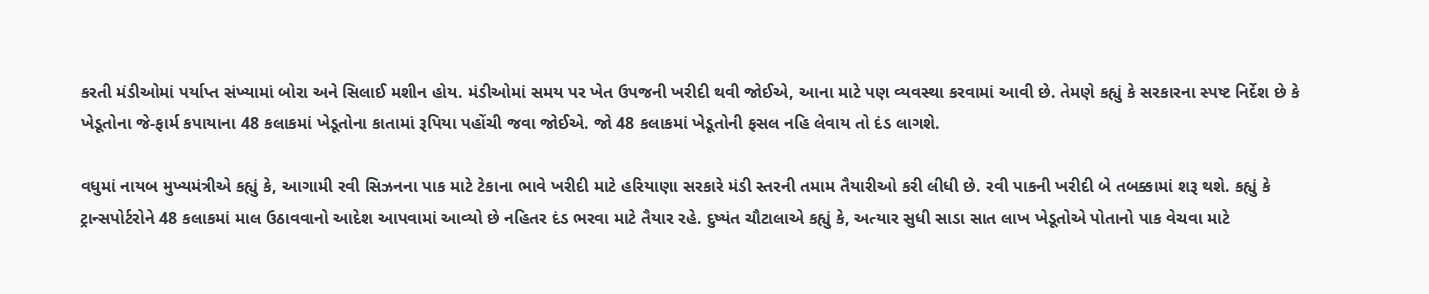કરતી મંડીઓમાં પર્યાપ્ત સંખ્યામાં બોરા અને સિલાઈ મશીન હોય. મંડીઓમાં સમય પર ખેત ઉપજની ખરીદી થવી જોઈએ, આના માટે પણ વ્યવસ્થા કરવામાં આવી છે. તેમણે કહ્યું કે સરકારના સ્પષ્ટ નિર્દેશ છે કે ખેડૂતોના જે-ફાર્મ કપાયાના 48 કલાકમાં ખેડૂતોના કાતામાં રૂપિયા પહોંચી જવા જોઈએ. જો 48 કલાકમાં ખેડૂતોની ફસલ નહિ લેવાય તો દંડ લાગશે.

વધુમાં નાયબ મુખ્યમંત્રીએ કહ્યું કે, આગામી રવી સિઝનના પાક માટે ટેકાના ભાવે ખરીદી માટે હરિયાણા સરકારે મંડી સ્તરની તમામ તૈયારીઓ કરી લીધી છે. રવી પાકની ખરીદી બે તબક્કામાં શરૂ થશે. કહ્યું કે ટ્રાન્સપોર્ટરોને 48 કલાકમાં માલ ઉઠાવવાનો આદેશ આપવામાં આવ્યો છે નહિતર દંડ ભરવા માટે તૈયાર રહે. દુષ્યંત ચૌટાલાએ કહ્યું કે, અત્યાર સુધી સાડા સાત લાખ ખેડૂતોએ પોતાનો પાક વેચવા માટે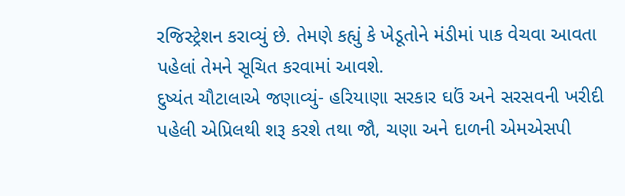રજિસ્ટ્રેશન કરાવ્યું છે. તેમણે કહ્યું કે ખેડૂતોને મંડીમાં પાક વેચવા આવતા પહેલાં તેમને સૂચિત કરવામાં આવશે.
દુષ્યંત ચૌટાલાએ જણાવ્યું- હરિયાણા સરકાર ઘઉં અને સરસવની ખરીદી પહેલી એપ્રિલથી શરૂ કરશે તથા જૌ, ચણા અને દાળની એમએસપી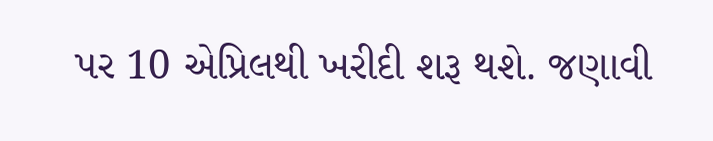પર 10 એપ્રિલથી ખરીદી શરૂ થશે. જણાવી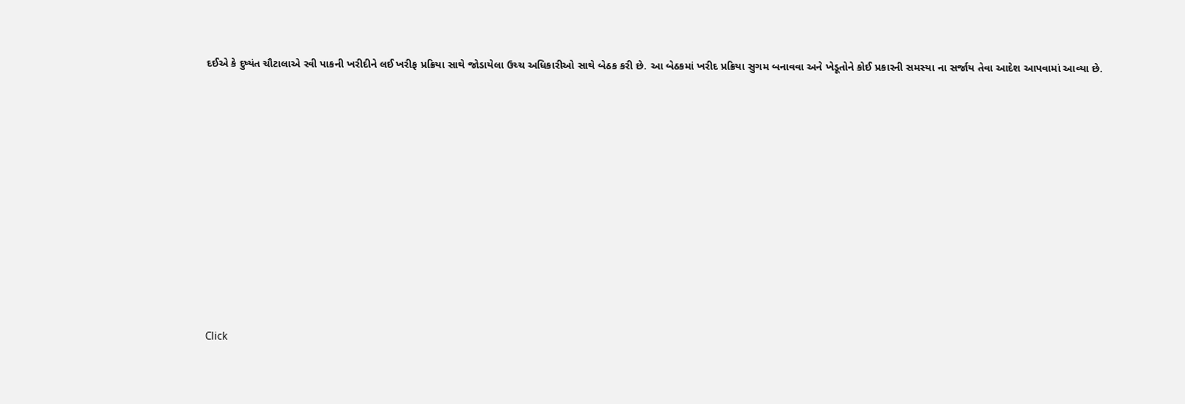દઈએ કે દુષ્યંત ચૌટાલાએ રવી પાકની ખરીદીને લઈ ખરીફ પ્રક્રિયા સાથે જોડાયેલા ઉચ્ચ અધિકારીઓ સાથે બેઠક કરી છે. આ બેઠકમાં ખરીદ પ્રક્રિયા સુગમ બનાવવા અને ખેડૂતોને કોઈ પ્રકારની સમસ્યા ના સર્જાય તેવા આદેશ આપવામાં આવ્યા છે.












Click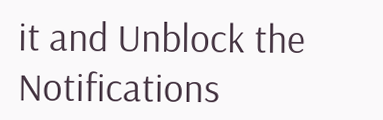it and Unblock the Notifications